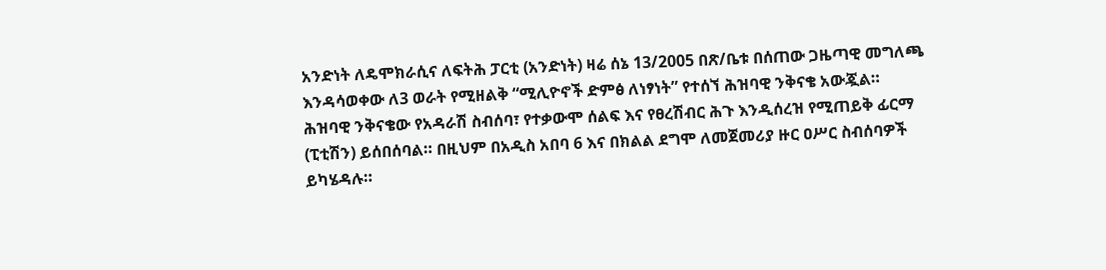አንድነት ለዴሞክራሲና ለፍትሕ ፓርቲ (አንድነት) ዛሬ ሰኔ 13/2005 በጽ/ቤቱ በሰጠው ጋዜጣዊ መግለጫ እንዳሳወቀው ለ3 ወራት የሚዘልቅ “ሚሊዮኖች ድምፅ ለነፃነት” የተሰኘ ሕዝባዊ ንቅናቄ አውጇል።
ሕዝባዊ ንቅናቄው የአዳራሽ ስብሰባ፣ የተቃውሞ ሰልፍ እና የፀረሽብር ሕጉ እንዲሰረዝ የሚጠይቅ ፊርማ (ፒቲሽን) ይሰበሰባል። በዚህም በአዲስ አበባ 6 እና በክልል ደግሞ ለመጀመሪያ ዙር ዐሥር ስብሰባዎች ይካሄዳሉ።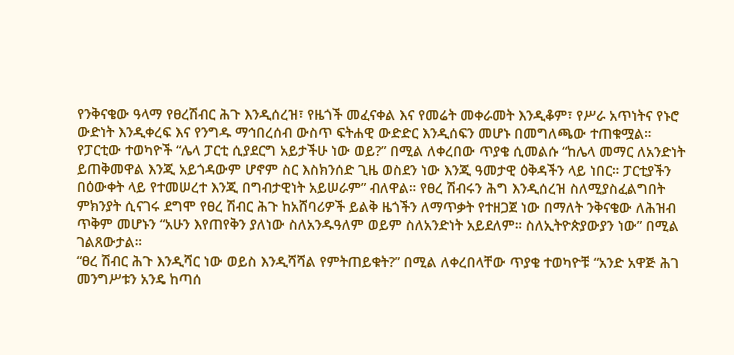የንቅናቄው ዓላማ የፀረሽብር ሕጉ እንዲሰረዝ፣ የዜጎች መፈናቀል እና የመሬት መቀራመት እንዲቆም፣ የሥራ አጥነትና የኑሮ ውድነት እንዲቀረፍ እና የንግዱ ማኅበረሰብ ውስጥ ፍትሐዊ ውድድር እንዲሰፍን መሆኑ በመግለጫው ተጠቁሟል።
የፓርቲው ተወካዮች “ሌላ ፓርቲ ሲያደርግ አይታችሁ ነው ወይ?” በሚል ለቀረበው ጥያቄ ሲመልሱ “ከሌላ መማር ለአንድነት ይጠቅመዋል እንጂ አይጎዳውም ሆኖም ስር እስክንሰድ ጊዜ ወስደን ነው እንጂ ዓመታዊ ዕቅዳችን ላይ ነበር። ፓርቲያችን በዕውቀት ላይ የተመሠረተ እንጂ በግብታዊነት አይሠራም” ብለዋል። የፀረ ሽብሩን ሕግ እንዲሰረዝ ስለሚያስፈልግበት ምክንያት ሲናገሩ ደግሞ የፀረ ሽብር ሕጉ ከአሸባሪዎች ይልቅ ዜጎችን ለማጥቃት የተዘጋጀ ነው በማለት ንቅናቄው ለሕዝብ ጥቅም መሆኑን “አሁን እየጠየቅን ያለነው ስለአንዱዓለም ወይም ስለአንድነት አይደለም። ስለኢትዮጵያውያን ነው” በሚል ገልጸውታል።
“ፀረ ሽብር ሕጉ እንዲሻር ነው ወይስ እንዲሻሻል የምትጠይቁት?” በሚል ለቀረበላቸው ጥያቄ ተወካዮቹ “አንድ አዋጅ ሕገ መንግሥቱን አንዴ ከጣሰ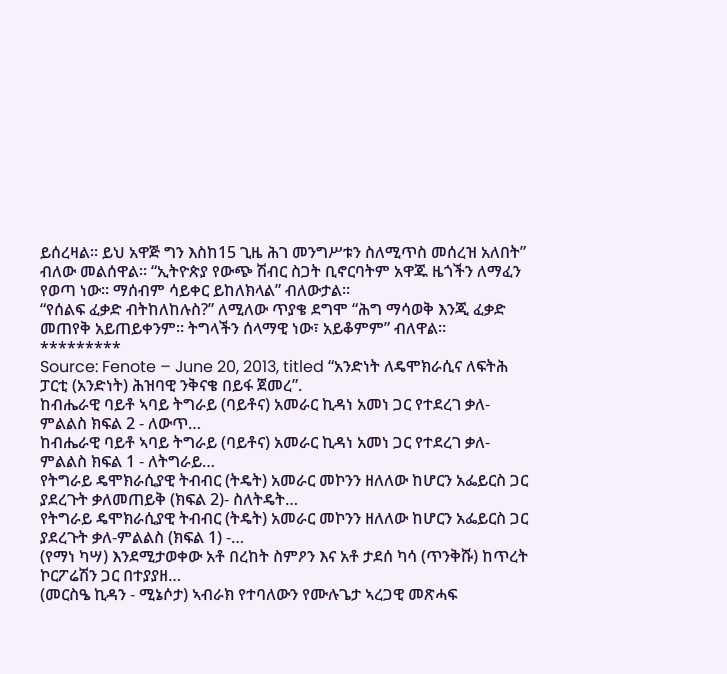ይሰረዛል። ይህ አዋጅ ግን እስከ15 ጊዜ ሕገ መንግሥቱን ስለሚጥስ መሰረዝ አለበት” ብለው መልሰዋል። “ኢትዮጵያ የውጭ ሽብር ስጋት ቢኖርባትም አዋጁ ዜጎችን ለማፈን የወጣ ነው። ማሰብም ሳይቀር ይከለክላል” ብለውታል።
“የሰልፍ ፈቃድ ብትከለከሉስ?” ለሚለው ጥያቄ ደግሞ “ሕግ ማሳወቅ እንጂ ፈቃድ መጠየቅ አይጠይቀንም። ትግላችን ሰላማዊ ነው፣ አይቆምም” ብለዋል።
*********
Source: Fenote – June 20, 2013, titled “አንድነት ለዴሞክራሲና ለፍትሕ ፓርቲ (አንድነት) ሕዝባዊ ንቅናቄ በይፋ ጀመረ”.
ከብሔራዊ ባይቶ ኣባይ ትግራይ (ባይቶና) አመራር ኪዳነ አመነ ጋር የተደረገ ቃለ-ምልልስ ክፍል 2 - ለውጥ…
ከብሔራዊ ባይቶ ኣባይ ትግራይ (ባይቶና) አመራር ኪዳነ አመነ ጋር የተደረገ ቃለ-ምልልስ ክፍል 1 - ለትግራይ…
የትግራይ ዴሞክራሲያዊ ትብብር (ትዴት) አመራር መኮንን ዘለለው ከሆርን አፌይርስ ጋር ያደረጉት ቃለመጠይቅ (ክፍል 2)- ስለትዴት…
የትግራይ ዴሞክራሲያዊ ትብብር (ትዴት) አመራር መኮንን ዘለለው ከሆርን አፌይርስ ጋር ያደረጉት ቃለ-ምልልስ (ክፍል 1) -…
(የማነ ካሣ) እንደሚታወቀው አቶ በረከት ስምዖን እና አቶ ታደሰ ካሳ (ጥንቅሹ) ከጥረት ኮርፖሬሽን ጋር በተያያዘ…
(መርስዔ ኪዳን - ሚኔሶታ) ኣብራክ የተባለውን የሙሉጌታ ኣረጋዊ መጽሓፍ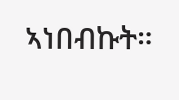ኣነበብኩት።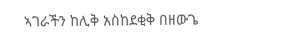ኣገራችን ከሊቅ አስከደቂቅ በዘውጌ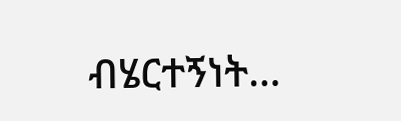ብሄርተኝነት…